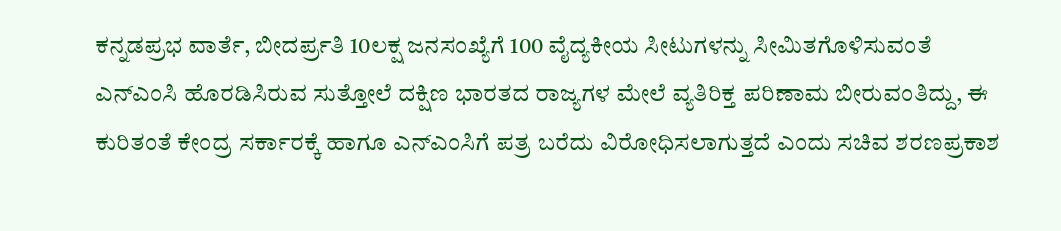ಕನ್ನಡಪ್ರಭ ವಾರ್ತೆ, ಬೀದರ್ಪ್ರತಿ 10ಲಕ್ಷ ಜನಸಂಖ್ಯೆಗೆ 100 ವೈದ್ಯಕೀಯ ಸೀಟುಗಳನ್ನು ಸೀಮಿತಗೊಳಿಸುವಂತೆ ಎನ್ಎಂಸಿ ಹೊರಡಿಸಿರುವ ಸುತ್ತೋಲೆ ದಕ್ಷಿಣ ಭಾರತದ ರಾಜ್ಯಗಳ ಮೇಲೆ ವ್ಯತಿರಿಕ್ತ ಪರಿಣಾಮ ಬೀರುವಂತಿದ್ದು, ಈ ಕುರಿತಂತೆ ಕೇಂದ್ರ ಸರ್ಕಾರಕ್ಕೆ ಹಾಗೂ ಎನ್ಎಂಸಿಗೆ ಪತ್ರ ಬರೆದು ವಿರೋಧಿಸಲಾಗುತ್ತದೆ ಎಂದು ಸಚಿವ ಶರಣಪ್ರಕಾಶ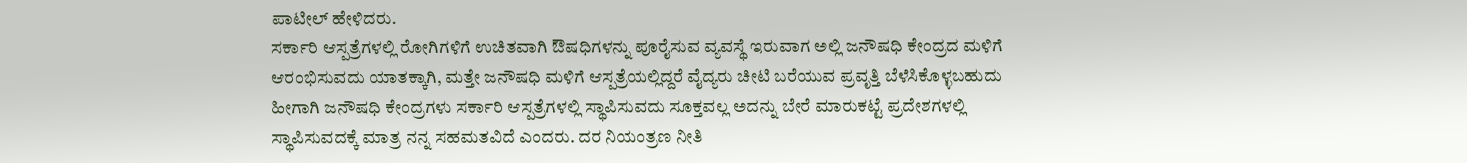ಪಾಟೀಲ್ ಹೇಳಿದರು.
ಸರ್ಕಾರಿ ಆಸ್ಪತ್ರೆಗಳಲ್ಲಿ ರೋಗಿಗಳಿಗೆ ಉಚಿತವಾಗಿ ಔಷಧಿಗಳನ್ನು ಪೂರೈಸುವ ವ್ಯವಸ್ಥೆ ಇರುವಾಗ ಅಲ್ಲಿ ಜನೌಷಧಿ ಕೇಂದ್ರದ ಮಳಿಗೆ ಆರಂಭಿಸುವದು ಯಾತಕ್ಕಾಗಿ, ಮತ್ತೇ ಜನೌಷಧಿ ಮಳಿಗೆ ಆಸ್ಪತ್ರೆಯಲ್ಲಿದ್ದರೆ ವೈದ್ಯರು ಚೀಟಿ ಬರೆಯುವ ಪ್ರವೃತ್ತಿ ಬೆಳೆಸಿಕೊಳ್ಳಬಹುದು ಹೀಗಾಗಿ ಜನೌಷಧಿ ಕೇಂದ್ರಗಳು ಸರ್ಕಾರಿ ಆಸ್ಪತ್ರೆಗಳಲ್ಲಿ ಸ್ಥಾಪಿಸುವದು ಸೂಕ್ತವಲ್ಲ ಅದನ್ನು ಬೇರೆ ಮಾರುಕಟ್ಟೆ ಪ್ರದೇಶಗಳಲ್ಲಿ ಸ್ಥಾಪಿಸುವದಕ್ಕೆ ಮಾತ್ರ ನನ್ನ ಸಹಮತವಿದೆ ಎಂದರು. ದರ ನಿಯಂತ್ರಣ ನೀತಿ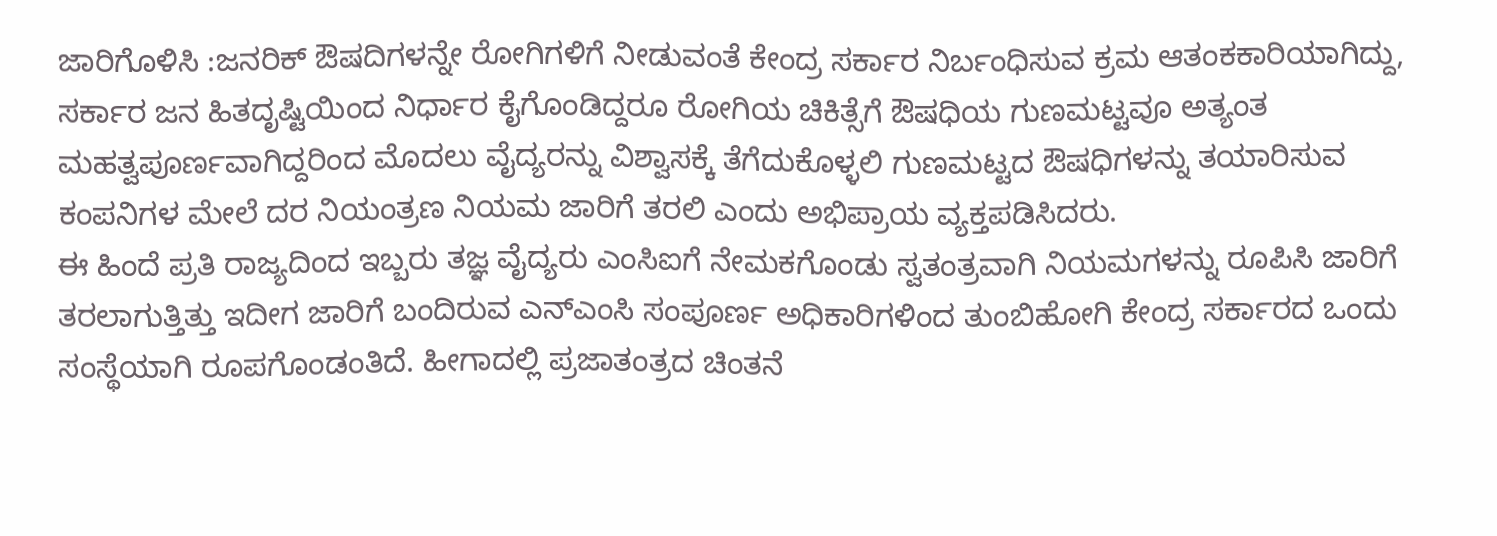ಜಾರಿಗೊಳಿಸಿ :ಜನರಿಕ್ ಔಷದಿಗಳನ್ನೇ ರೋಗಿಗಳಿಗೆ ನೀಡುವಂತೆ ಕೇಂದ್ರ ಸರ್ಕಾರ ನಿರ್ಬಂಧಿಸುವ ಕ್ರಮ ಆತಂಕಕಾರಿಯಾಗಿದ್ದು, ಸರ್ಕಾರ ಜನ ಹಿತದೃಷ್ಟಿಯಿಂದ ನಿರ್ಧಾರ ಕೈಗೊಂಡಿದ್ದರೂ ರೋಗಿಯ ಚಿಕಿತ್ಸೆಗೆ ಔಷಧಿಯ ಗುಣಮಟ್ಟವೂ ಅತ್ಯಂತ ಮಹತ್ವಪೂರ್ಣವಾಗಿದ್ದರಿಂದ ಮೊದಲು ವೈದ್ಯರನ್ನು ವಿಶ್ವಾಸಕ್ಕೆ ತೆಗೆದುಕೊಳ್ಳಲಿ ಗುಣಮಟ್ಟದ ಔಷಧಿಗಳನ್ನು ತಯಾರಿಸುವ ಕಂಪನಿಗಳ ಮೇಲೆ ದರ ನಿಯಂತ್ರಣ ನಿಯಮ ಜಾರಿಗೆ ತರಲಿ ಎಂದು ಅಭಿಪ್ರಾಯ ವ್ಯಕ್ತಪಡಿಸಿದರು.
ಈ ಹಿಂದೆ ಪ್ರತಿ ರಾಜ್ಯದಿಂದ ಇಬ್ಬರು ತಜ್ಞ ವೈದ್ಯರು ಎಂಸಿಐಗೆ ನೇಮಕಗೊಂಡು ಸ್ವತಂತ್ರವಾಗಿ ನಿಯಮಗಳನ್ನು ರೂಪಿಸಿ ಜಾರಿಗೆ ತರಲಾಗುತ್ತಿತ್ತು ಇದೀಗ ಜಾರಿಗೆ ಬಂದಿರುವ ಎನ್ಎಂಸಿ ಸಂಪೂರ್ಣ ಅಧಿಕಾರಿಗಳಿಂದ ತುಂಬಿಹೋಗಿ ಕೇಂದ್ರ ಸರ್ಕಾರದ ಒಂದು ಸಂಸ್ಥೆಯಾಗಿ ರೂಪಗೊಂಡಂತಿದೆ. ಹೀಗಾದಲ್ಲಿ ಪ್ರಜಾತಂತ್ರದ ಚಿಂತನೆ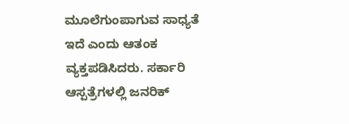ಮೂಲೆಗುಂಪಾಗುವ ಸಾಧ್ಯತೆ ಇದೆ ಎಂದು ಆತಂಕ ವ್ಯಕ್ತಪಡಿಸಿದರು. ಸರ್ಕಾರಿ ಆಸ್ಪತ್ರೆಗಳಲ್ಲಿ ಜನರಿಕ್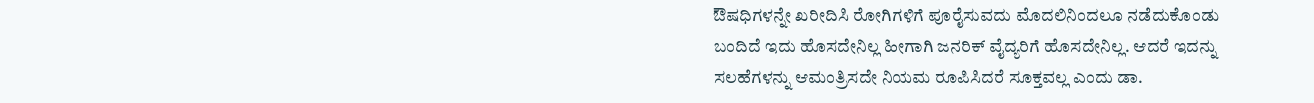ಔಷಧಿಗಳನ್ನೇ ಖರೀದಿಸಿ ರೋಗಿಗಳಿಗೆ ಪೂರೈಸುವದು ಮೊದಲಿನಿಂದಲೂ ನಡೆದುಕೊಂಡು ಬಂದಿದೆ ಇದು ಹೊಸದೇನಿಲ್ಲ ಹೀಗಾಗಿ ಜನರಿಕ್ ವೈದ್ಯರಿಗೆ ಹೊಸದೇನಿಲ್ಲ. ಆದರೆ ಇದನ್ನು ಸಲಹೆಗಳನ್ನು ಆಮಂತ್ರಿಸದೇ ನಿಯಮ ರೂಪಿಸಿದರೆ ಸೂಕ್ತವಲ್ಲ ಎಂದು ಡಾ.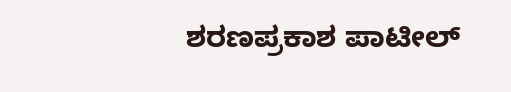ಶರಣಪ್ರಕಾಶ ಪಾಟೀಲ್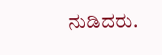ನುಡಿದರು.